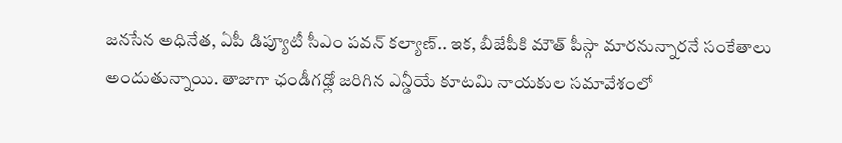జనసేన అధినేత, ఏపీ డిప్యూటీ సీఎం పవన్ కల్యాణ్.. ఇక, బీజేపీకి మౌత్ పీస్గా మారనున్నారనే సంకేతాలు అందుతున్నాయి. తాజాగా ఛండీగఢ్లో జరిగిన ఎన్డీయే కూటమి నాయకుల సమావేశంలో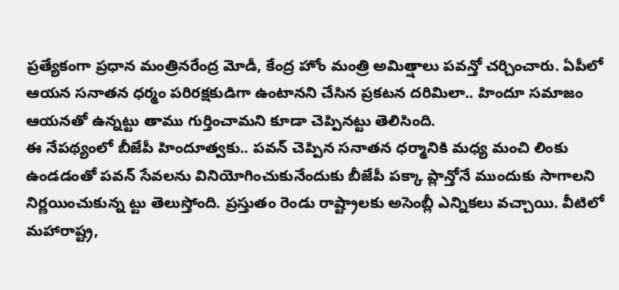ప్రత్యేకంగా ప్రధాన మంత్రినరేంద్ర మోడీ, కేంద్ర హోం మంత్రి అమిత్షాలు పవన్తో చర్చించారు. ఏపీలో ఆయన సనాతన ధర్మం పరిరక్షకుడిగా ఉంటానని చేసిన ప్రకటన దరిమిలా.. హిందూ సమాజం ఆయనతో ఉన్నట్టు తాము గుర్తించామని కూడా చెప్పినట్టు తెలిసింది.
ఈ నేపథ్యంలో బీజేపీ హిందూత్వకు.. పవన్ చెప్పిన సనాతన ధర్మానికి మధ్య మంచి లింకు ఉండడంతో పవన్ సేవలను వినియోగించుకునేందుకు బీజేపీ పక్కా ప్లాన్తోనే ముందుకు సాగాలని నిర్ణయించుకున్న ట్టు తెలుస్తోంది. ప్రస్తుతం రెండు రాష్ట్రాలకు అసెంబ్లీ ఎన్నికలు వచ్చాయి. వీటిలో మహారాష్ట్ర,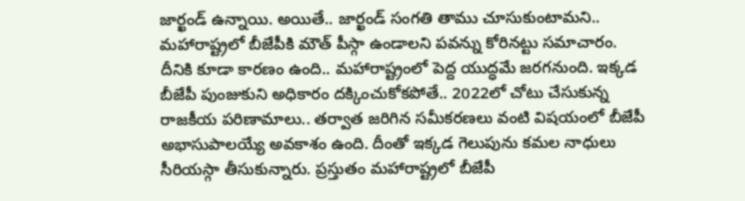జార్ఖండ్ ఉన్నాయి. అయితే.. జార్ఖండ్ సంగతి తాము చూసుకుంటామని.. మహారాష్ట్రలో బీజేపీకి మౌత్ పీస్గా ఉండాలని పవన్ను కోరినట్టు సమాచారం.
దీనికి కూడా కారణం ఉంది.. మహారాష్ట్రంలో పెద్ద యుద్ధమే జరగనుంది. ఇక్కడ బీజేపీ పుంజుకుని అధికారం దక్కించుకోకపోతే.. 2022లో చోటు చేసుకున్న రాజకీయ పరిణామాలు.. తర్వాత జరిగిన సమీకరణలు వంటి విషయంలో బీజేపీ అభాసుపాలయ్యే అవకాశం ఉంది. దీంతో ఇక్కడ గెలుపును కమల నాధులు సీరియస్గా తీసుకున్నారు. ప్రస్తుతం మహారాష్ట్రలో బీజేపీ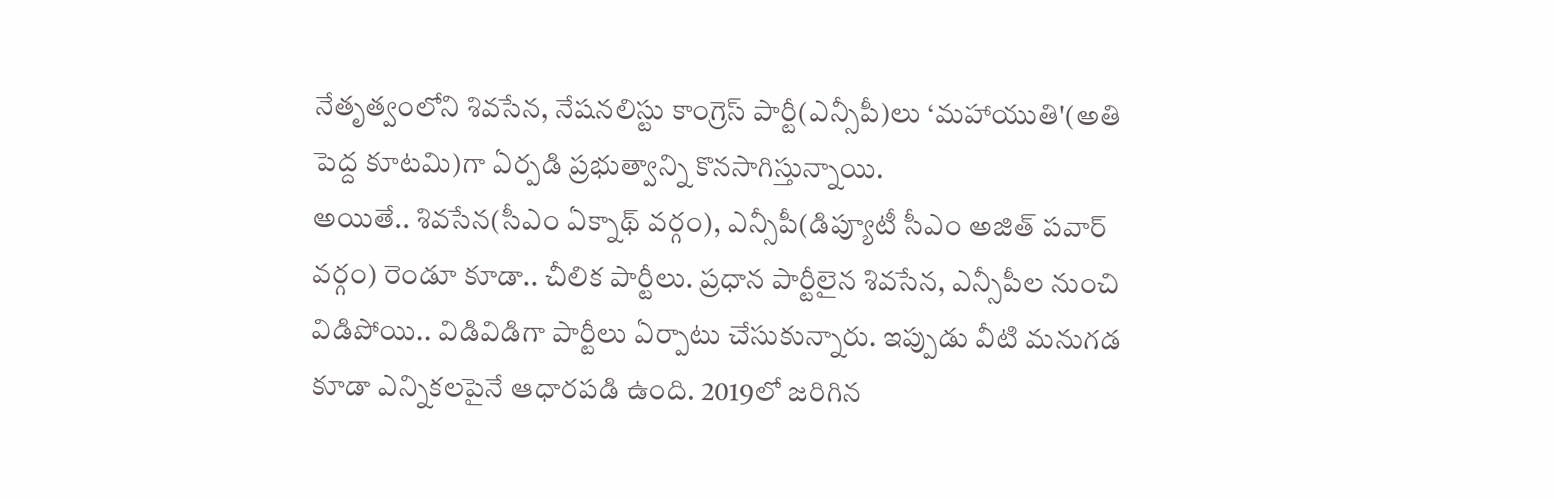నేతృత్వంలోని శివసేన, నేషనలిస్టు కాంగ్రెస్ పార్టీ(ఎన్సీపీ)లు ‘మహాయుతి'(అతి పెద్ద కూటమి)గా ఏర్పడి ప్రభుత్వాన్ని కొనసాగిస్తున్నాయి.
అయితే.. శివసేన(సీఎం ఏక్నాథ్ వర్గం), ఎన్సీపీ(డిప్యూటీ సీఎం అజిత్ పవార్ వర్గం) రెండూ కూడా.. చీలిక పార్టీలు. ప్రధాన పార్టీలైన శివసేన, ఎన్సీపీల నుంచి విడిపోయి.. విడివిడిగా పార్టీలు ఏర్పాటు చేసుకున్నారు. ఇప్పుడు వీటి మనుగడ కూడా ఎన్నికలపైనే ఆధారపడి ఉంది. 2019లో జరిగిన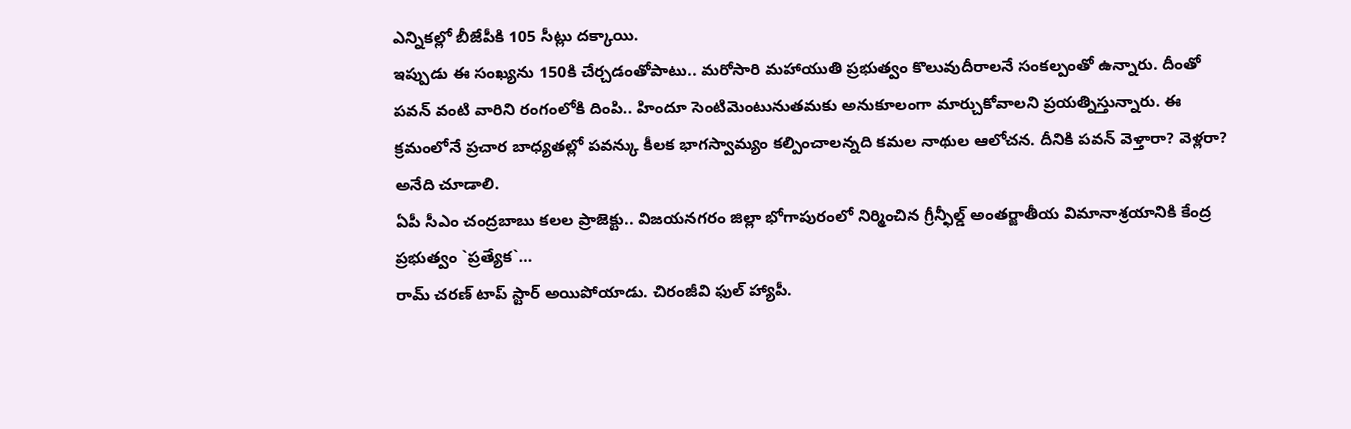ఎన్నికల్లో బీజేపీకి 105 సీట్లు దక్కాయి.
ఇప్పుడు ఈ సంఖ్యను 150కి చేర్చడంతోపాటు.. మరోసారి మహాయుతి ప్రభుత్వం కొలువుదీరాలనే సంకల్పంతో ఉన్నారు. దీంతో పవన్ వంటి వారిని రంగంలోకి దింపి.. హిందూ సెంటిమెంటునుతమకు అనుకూలంగా మార్చుకోవాలని ప్రయత్నిస్తున్నారు. ఈ క్రమంలోనే ప్రచార బాధ్యతల్లో పవన్కు కీలక భాగస్వామ్యం కల్పించాలన్నది కమల నాథుల ఆలోచన. దీనికి పవన్ వెళ్తారా? వెళ్లరా? అనేది చూడాలి.
ఏపీ సీఎం చంద్రబాబు కలల ప్రాజెక్టు.. విజయనగరం జిల్లా భోగాపురంలో నిర్మించిన గ్రీన్ఫీల్డ్ అంతర్జాతీయ విమానాశ్రయానికి కేంద్ర ప్రభుత్వం `ప్రత్యేక`…
రామ్ చరణ్ టాప్ స్టార్ అయిపోయాడు. చిరంజీవి ఫుల్ హ్యాపీ.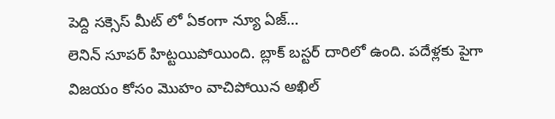పెద్ది సక్సెస్ మీట్ లో ఏకంగా న్యూ ఏజ్…
లెనిన్ సూపర్ హిట్టయిపోయింది. బ్లాక్ బస్టర్ దారిలో ఉంది. పదేళ్లకు పైగా విజయం కోసం మొహం వాచిపోయిన అఖిల్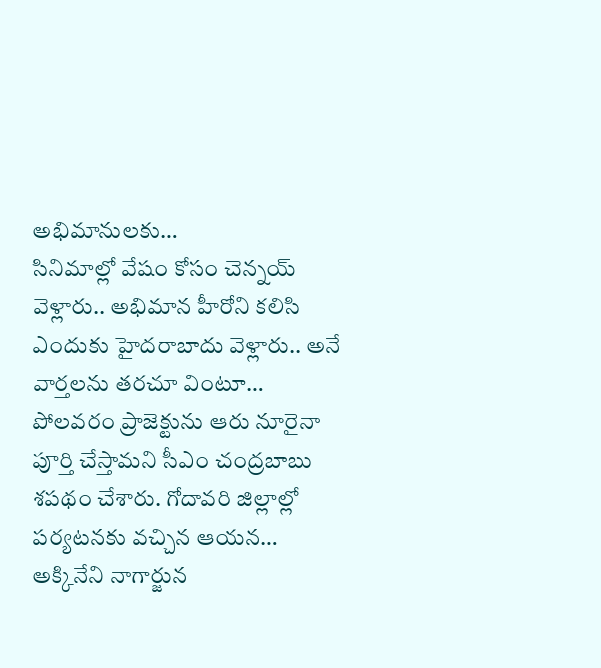అభిమానులకు…
సినిమాల్లో వేషం కోసం చెన్నయ్ వెళ్లారు.. అభిమాన హీరోని కలిసి ఎందుకు హైదరాబాదు వెళ్లారు.. అనే వార్తలను తరచూ వింటూ…
పోలవరం ప్రాజెక్టును ఆరు నూరైనా పూర్తి చేస్తామని సీఎం చంద్రబాబు శపథం చేశారు. గోదావరి జిల్లాల్లో పర్యటనకు వచ్చిన ఆయన…
అక్కినేని నాగార్జున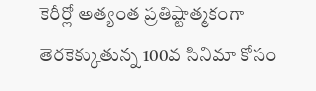కెరీర్లో అత్యంత ప్రతిష్టాత్మకంగా తెరకెక్కుతున్న 100వ సినిమా కోసం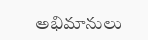అభిమానులు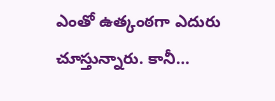ఎంతో ఉత్కంఠగా ఎదురు చూస్తున్నారు. కానీ…